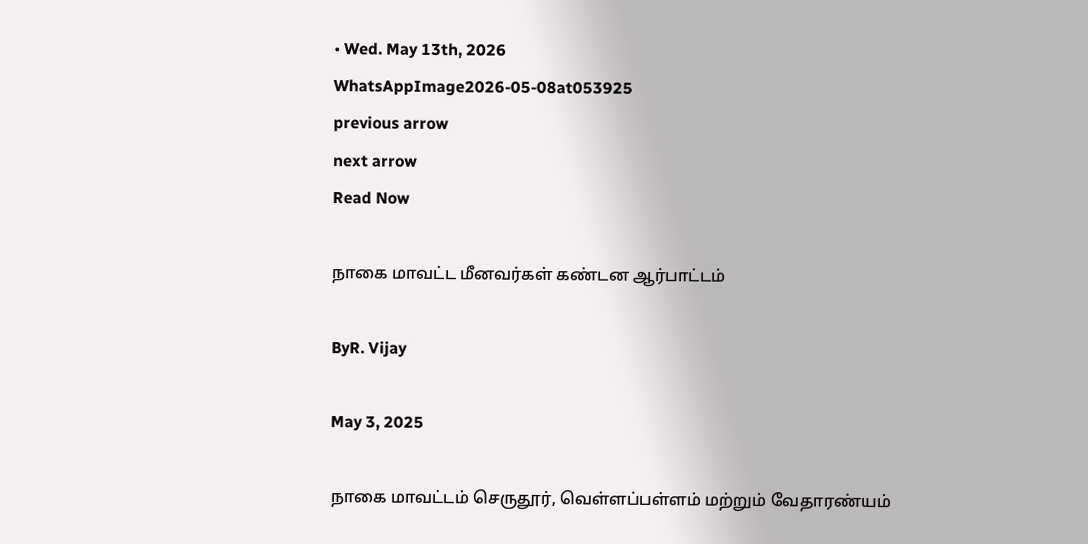• Wed. May 13th, 2026
WhatsAppImage2026-05-08at053925
previous arrow
next arrow
Read Now

நாகை மாவட்ட மீனவர்கள் கண்டன ஆர்பாட்டம்

ByR. Vijay

May 3, 2025

நாகை மாவட்டம் செருதூர், வெள்ளப்பள்ளம் மற்றும் வேதாரண்யம்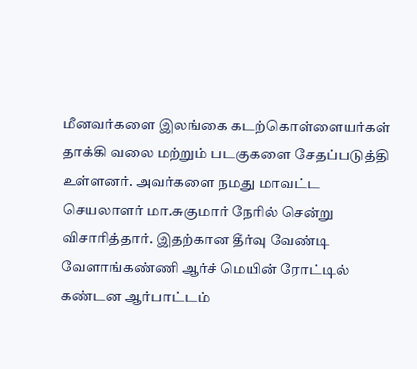மீனவர்களை இலங்கை கடற்கொள்ளையர்கள் தாக்கி வலை மற்றும் படகுகளை சேதப்படுத்தி உள்ளனர். அவர்களை நமது மாவட்ட செயலாளர் மா.சுகுமார் நேரில் சென்று விசாரித்தார். இதற்கான தீர்வு வேண்டி வேளாங்கண்ணி ஆர்ச் மெயின் ரோட்டில் கண்டன ஆர்பாட்டம்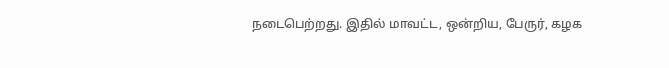நடைபெற்றது. இதில் மாவட்ட, ஒன்றிய, பேருர், கழக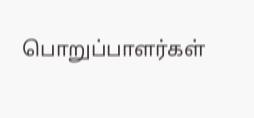பொறுப்பாளர்கள்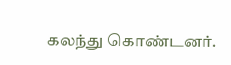கலந்து கொண்டனர்.